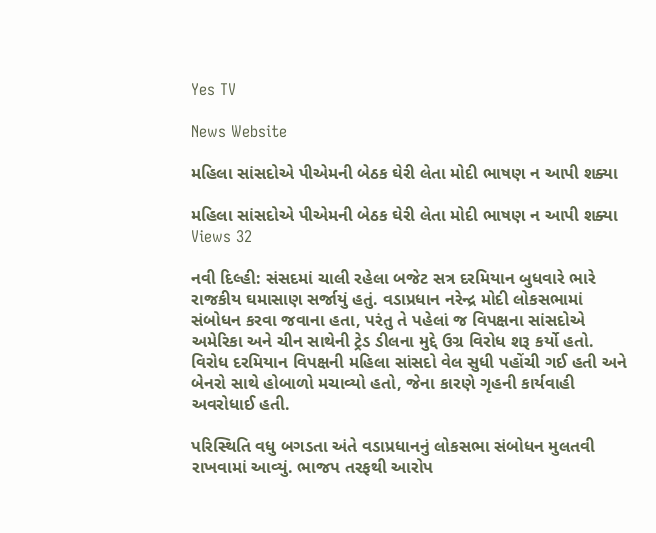Yes TV

News Website

મહિલા સાંસદોએ પીએમની બેઠક ઘેરી લેતા મોદી ભાષણ ન આપી શક્યા

મહિલા સાંસદોએ પીએમની બેઠક ઘેરી લેતા મોદી ભાષણ ન આપી શક્યા
Views 32

નવી દિલ્હી: સંસદમાં ચાલી રહેલા બજેટ સત્ર દરમિયાન બુધવારે ભારે રાજકીય ઘમાસાણ સર્જાયું હતું. વડાપ્રધાન નરેન્દ્ર મોદી લોકસભામાં સંબોધન કરવા જવાના હતા, પરંતુ તે પહેલાં જ વિપક્ષના સાંસદોએ અમેરિકા અને ચીન સાથેની ટ્રેડ ડીલના મુદ્દે ઉગ્ર વિરોધ શરૂ કર્યો હતો. વિરોધ દરમિયાન વિપક્ષની મહિલા સાંસદો વેલ સુધી પહોંચી ગઈ હતી અને બેનરો સાથે હોબાળો મચાવ્યો હતો, જેના કારણે ગૃહની કાર્યવાહી અવરોધાઈ હતી.

પરિસ્થિતિ વધુ બગડતા અંતે વડાપ્રધાનનું લોકસભા સંબોધન મુલતવી રાખવામાં આવ્યું. ભાજપ તરફથી આરોપ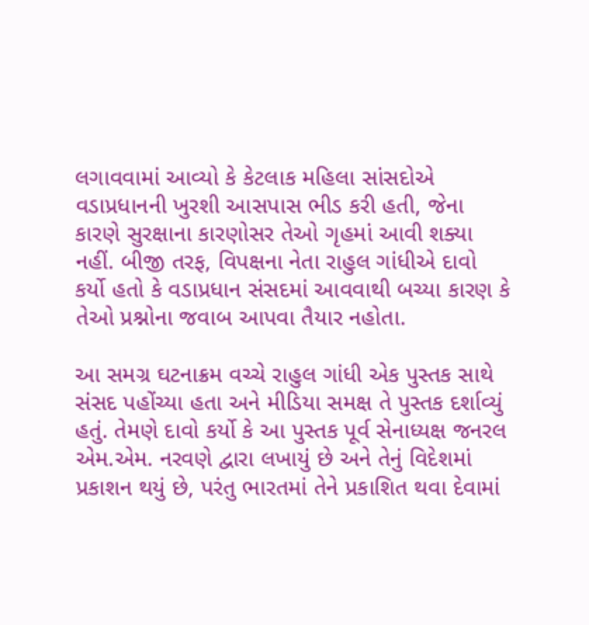લગાવવામાં આવ્યો કે કેટલાક મહિલા સાંસદોએ વડાપ્રધાનની ખુરશી આસપાસ ભીડ કરી હતી, જેના કારણે સુરક્ષાના કારણોસર તેઓ ગૃહમાં આવી શક્યા નહીં. બીજી તરફ, વિપક્ષના નેતા રાહુલ ગાંધીએ દાવો કર્યો હતો કે વડાપ્રધાન સંસદમાં આવવાથી બચ્યા કારણ કે તેઓ પ્રશ્નોના જવાબ આપવા તૈયાર નહોતા.

આ સમગ્ર ઘટનાક્રમ વચ્ચે રાહુલ ગાંધી એક પુસ્તક સાથે સંસદ પહોંચ્યા હતા અને મીડિયા સમક્ષ તે પુસ્તક દર્શાવ્યું હતું. તેમણે દાવો કર્યો કે આ પુસ્તક પૂર્વ સેનાધ્યક્ષ જનરલ એમ.એમ. નરવણે દ્વારા લખાયું છે અને તેનું વિદેશમાં પ્રકાશન થયું છે, પરંતુ ભારતમાં તેને પ્રકાશિત થવા દેવામાં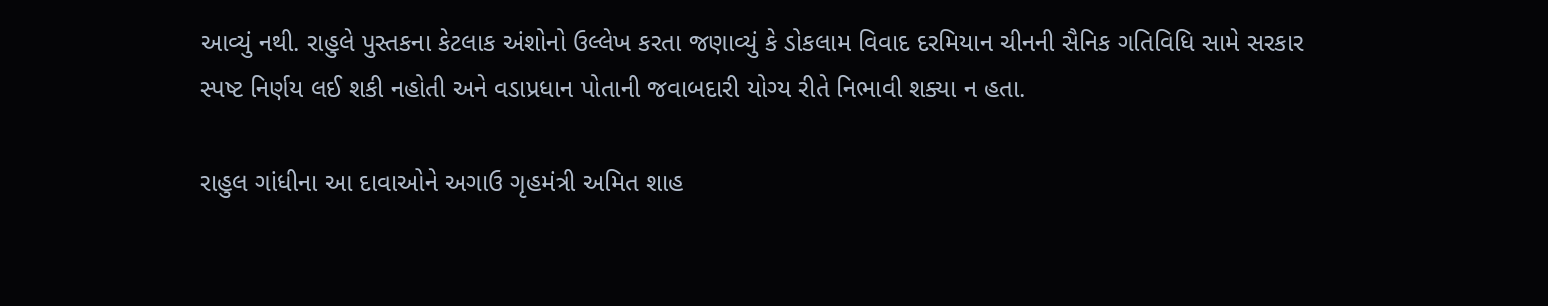આવ્યું નથી. રાહુલે પુસ્તકના કેટલાક અંશોનો ઉલ્લેખ કરતા જણાવ્યું કે ડોકલામ વિવાદ દરમિયાન ચીનની સૈનિક ગતિવિધિ સામે સરકાર સ્પષ્ટ નિર્ણય લઈ શકી નહોતી અને વડાપ્રધાન પોતાની જવાબદારી યોગ્ય રીતે નિભાવી શક્યા ન હતા.

રાહુલ ગાંધીના આ દાવાઓને અગાઉ ગૃહમંત્રી અમિત શાહ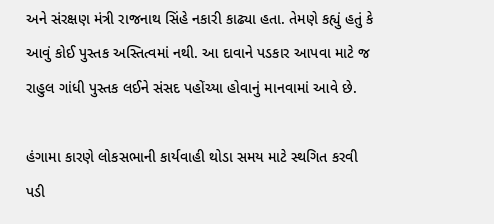અને સંરક્ષણ મંત્રી રાજનાથ સિંહે નકારી કાઢ્યા હતા. તેમણે કહ્યું હતું કે આવું કોઈ પુસ્તક અસ્તિત્વમાં નથી. આ દાવાને પડકાર આપવા માટે જ રાહુલ ગાંધી પુસ્તક લઈને સંસદ પહોંચ્યા હોવાનું માનવામાં આવે છે.

હંગામા કારણે લોકસભાની કાર્યવાહી થોડા સમય માટે સ્થગિત કરવી પડી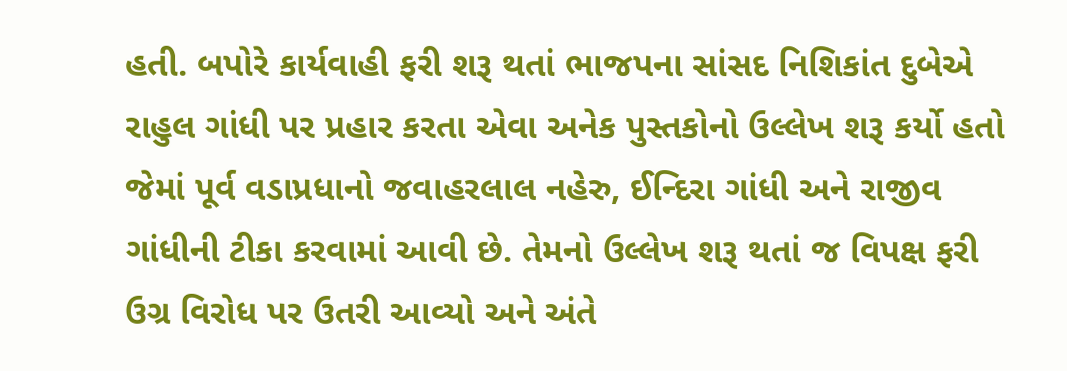હતી. બપોરે કાર્યવાહી ફરી શરૂ થતાં ભાજપના સાંસદ નિશિકાંત દુબેએ રાહુલ ગાંધી પર પ્રહાર કરતા એવા અનેક પુસ્તકોનો ઉલ્લેખ શરૂ કર્યો હતો જેમાં પૂર્વ વડાપ્રધાનો જવાહરલાલ નહેરુ, ઈન્દિરા ગાંધી અને રાજીવ ગાંધીની ટીકા કરવામાં આવી છે. તેમનો ઉલ્લેખ શરૂ થતાં જ વિપક્ષ ફરી ઉગ્ર વિરોધ પર ઉતરી આવ્યો અને અંતે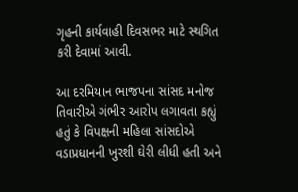ગૃહની કાર્યવાહી દિવસભર માટે સ્થગિત કરી દેવામાં આવી.

આ દરમિયાન ભાજપના સાંસદ મનોજ તિવારીએ ગંભીર આરોપ લગાવતા કહ્યું હતું કે વિપક્ષની મહિલા સાંસદોએ વડાપ્રધાનની ખુરશી ઘેરી લીધી હતી અને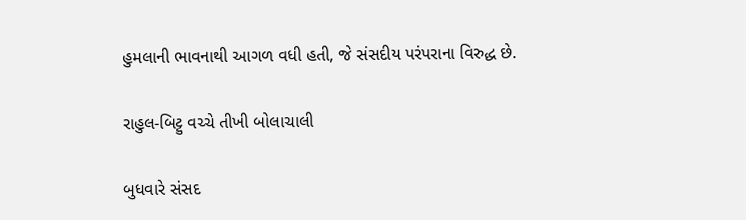હુમલાની ભાવનાથી આગળ વધી હતી, જે સંસદીય પરંપરાના વિરુદ્ધ છે.

રાહુલ-બિટ્ટુ વચ્ચે તીખી બોલાચાલી

બુધવારે સંસદ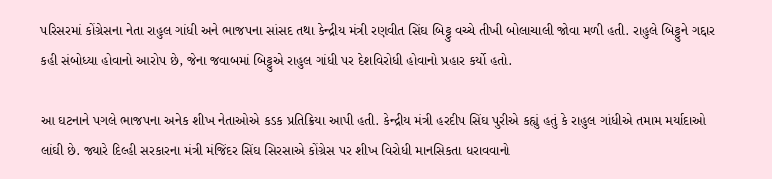પરિસરમાં કોંગ્રેસના નેતા રાહુલ ગાંધી અને ભાજપના સાંસદ તથા કેન્દ્રીય મંત્રી રણવીત સિંઘ બિટ્ટુ વચ્ચે તીખી બોલાચાલી જોવા મળી હતી. રાહુલે બિટ્ટુને ગદ્દાર કહી સંબોધ્યા હોવાનો આરોપ છે, જેના જવાબમાં બિટ્ટુએ રાહુલ ગાંધી પર દેશવિરોધી હોવાનો પ્રહાર કર્યો હતો.

આ ઘટનાને પગલે ભાજપના અનેક શીખ નેતાઓએ કડક પ્રતિક્રિયા આપી હતી. કેન્દ્રીય મંત્રી હરદીપ સિંઘ પુરીએ કહ્યું હતું કે રાહુલ ગાંધીએ તમામ મર્યાદાઓ લાંઘી છે. જ્યારે દિલ્હી સરકારના મંત્રી મંજિંદર સિંઘ સિરસાએ કોંગ્રેસ પર શીખ વિરોધી માનસિકતા ધરાવવાનો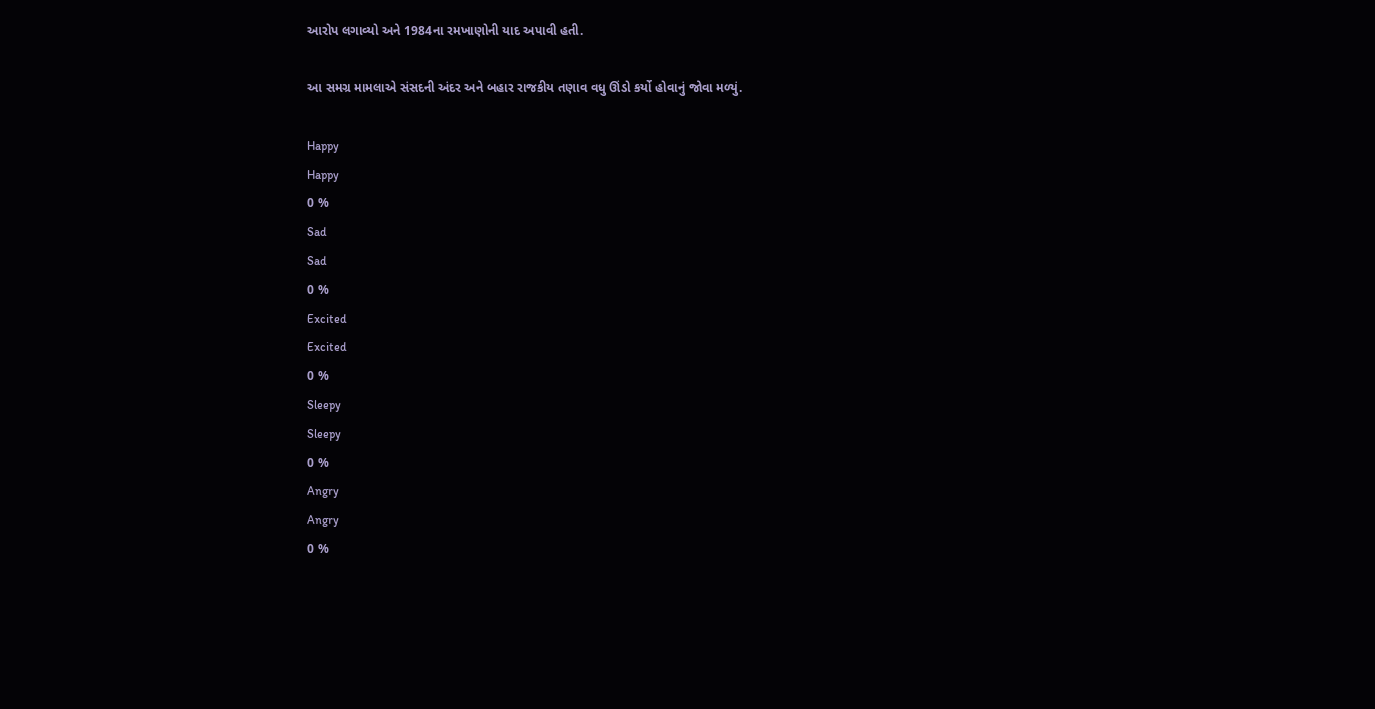આરોપ લગાવ્યો અને 1984ના રમખાણોની યાદ અપાવી હતી.

આ સમગ્ર મામલાએ સંસદની અંદર અને બહાર રાજકીય તણાવ વધુ ઊંડો કર્યો હોવાનું જોવા મળ્યું.

Happy
Happy
0 %
Sad
Sad
0 %
Excited
Excited
0 %
Sleepy
Sleepy
0 %
Angry
Angry
0 %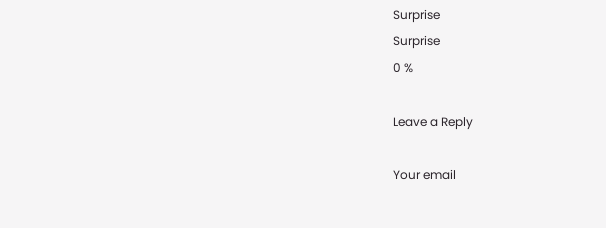Surprise
Surprise
0 %

Leave a Reply

Your email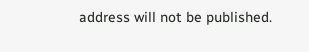address will not be published.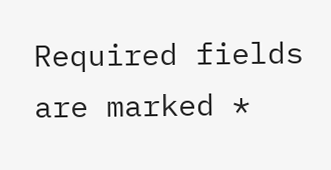Required fields are marked *